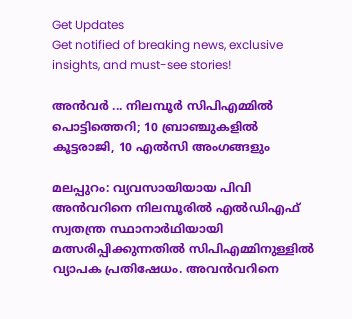Get Updates
Get notified of breaking news, exclusive insights, and must-see stories!

അന്‍വര്‍ ... നിലമ്പൂര്‍ സിപിഎമ്മില്‍ പൊട്ടിത്തെറി; 10 ബ്രാ‍ഞ്ചുകളില്‍ കൂട്ടരാജി, 10 എല്‍സി അംഗങ്ങളും

മലപ്പുറം: വ്യവസായിയായ പിവി അന്‍വറിനെ നിലമ്പൂരില്‍ എല്‍ഡിഎഫ് സ്വതന്ത്ര സ്ഥാനാര്‍ഥിയായി മത്സരിപ്പിക്കുന്നതില്‍ സിപിഎമ്മിനുള്ളില്‍ വ്യാപക പ്രതിഷേധം. അവന്‍വറിനെ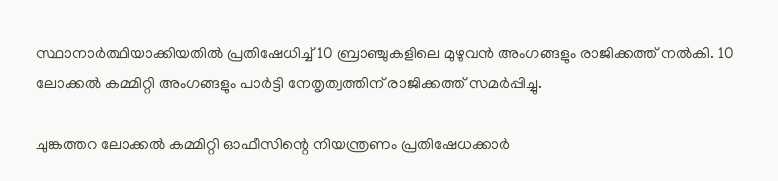സ്ഥാനാര്‍ത്ഥിയാക്കിയതില്‍ പ്രതിഷേധിച്ച് 10 ബ്രാഞ്ചുകളിലെ മുഴുവന്‍ അംഗങ്ങളും രാജിക്കത്ത് നല്‍കി. 10 ലോക്കല്‍ കമ്മിറ്റി അംഗങ്ങളും പാര്‍ട്ടി നേതൃത്വത്തിന് രാജിക്കത്ത് സമര്‍പ്പിച്ചു.

ചുങ്കത്തറ ലോക്കല്‍ കമ്മിറ്റി ഓഫീസിന്റെ നിയന്ത്രണം പ്രതിഷേധക്കാര്‍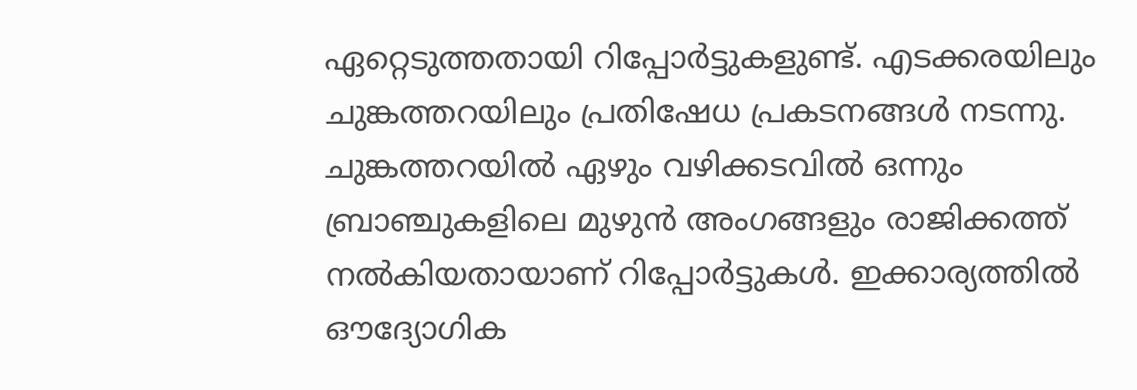ഏറ്റെടുത്തതായി റിപ്പോര്‍ട്ടുകളുണ്ട്. എടക്കരയിലും ചുങ്കത്തറയിലും പ്രതിഷേധ പ്രകടനങ്ങള്‍ നടന്നു. ചുങ്കത്തറയില്‍ ഏഴും വഴിക്കടവില്‍ ഒന്നും ബ്രാഞ്ചുകളിലെ മുഴുന്‍ അംഗങ്ങളും രാജിക്കത്ത് നല്‍കിയതായാണ് റിപ്പോര്‍ട്ടുകള്‍. ഇക്കാര്യത്തില്‍ ഔദ്യോഗിക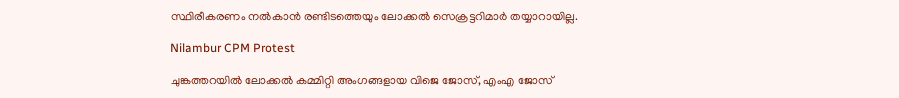സ്ഥിരീകരണം നല്‍കാന്‍ രണ്ടിടത്തെയും ലോക്കല്‍ സെക്രട്ടറിമാര്‍ തയ്യാറായില്ല.

Nilambur CPM Protest

ചുങ്കത്തറയില്‍ ലോക്കല്‍ കമ്മിറ്റി അംഗങ്ങളായ വിജെ ജോസ്, എംഎ ജോസ്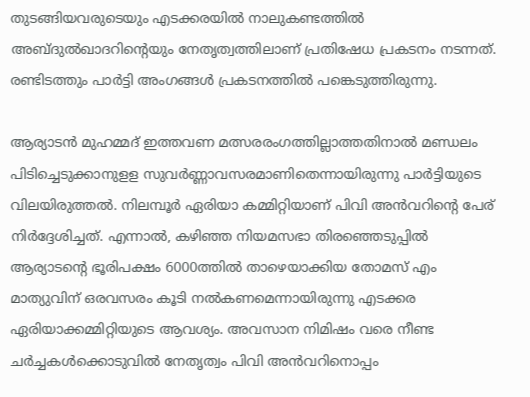തുടങ്ങിയവരുടെയും എടക്കരയില്‍ നാലുകണ്ടത്തില്‍ അബ്ദുല്‍ഖാദറിന്റെയും നേതൃത്വത്തിലാണ് പ്രതിഷേധ പ്രകടനം നടന്നത്. രണ്ടിടത്തും പാര്‍ട്ടി അംഗങ്ങള്‍ പ്രകടനത്തില്‍ പങ്കെടുത്തിരുന്നു.

ആര്യാടന്‍ മുഹമ്മദ് ഇത്തവണ മത്സരരംഗത്തില്ലാത്തതിനാല്‍ മണ്ഡലം പിടിച്ചെടുക്കാനുളള സുവര്‍ണ്ണാവസരമാണിതെന്നായിരുന്നു പാര്‍ട്ടിയുടെ വിലയിരുത്തല്‍. നിലമ്പൂര്‍ ഏരിയാ കമ്മിറ്റിയാണ് പിവി അന്‍വറിന്‍റെ പേര് നിര്‍ദ്ദേശിച്ചത്. എന്നാല്‍, കഴിഞ്ഞ നിയമസഭാ തിരഞ്ഞെടുപ്പില്‍ ആര്യാടന്റെ ഭൂരിപക്ഷം 6000ത്തില്‍ താഴെയാക്കിയ തോമസ് എം മാത്യുവിന് ഒരവസരം കൂടി നല്‍കണമെന്നായിരുന്നു എടക്കര ഏരിയാക്കമ്മിറ്റിയുടെ ആവശ്യം. അവസാന നിമിഷം വരെ നീണ്ട ചര്‍ച്ചകള്‍ക്കൊടുവില്‍ നേതൃത്വം പിവി അന്‍വറിനൊപ്പം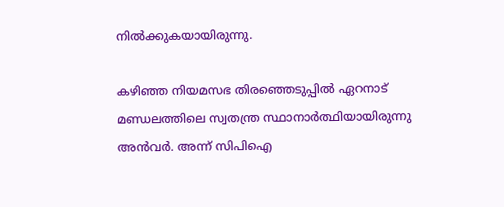നില്‍ക്കുകയായിരുന്നു.

കഴിഞ്ഞ നിയമസഭ തിരഞ്ഞെടുപ്പില്‍ ഏറനാട് മണ്ഡലത്തിലെ സ്വതന്ത്ര സ്ഥാനാര്‍ത്ഥിയായിരുന്നു അന്‍വര്‍. അന്ന് സിപിഐ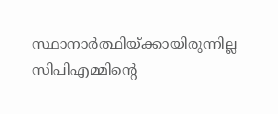സ്ഥാനാര്‍ത്ഥിയ്ക്കായിരുന്നില്ല സിപിഎമ്മിന്‍റെ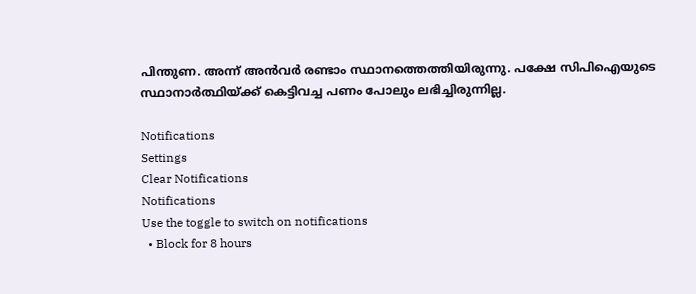പിന്തുണ. അന്ന് അന്‍വര്‍ രണ്ടാം സ്ഥാനത്തെത്തിയിരുന്നു. പക്ഷേ സിപിഐയുടെ സ്ഥാനാര്‍ത്ഥിയ്ക്ക് കെട്ടിവച്ച പണം പോലും ലഭിച്ചിരുന്നില്ല.

Notifications
Settings
Clear Notifications
Notifications
Use the toggle to switch on notifications
  • Block for 8 hours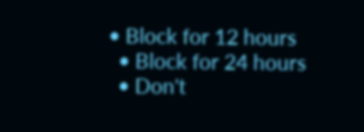• Block for 12 hours
  • Block for 24 hours
  • Don't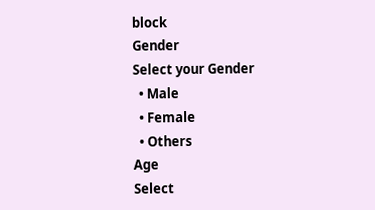block
Gender
Select your Gender
  • Male
  • Female
  • Others
Age
Select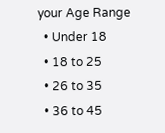your Age Range
  • Under 18
  • 18 to 25
  • 26 to 35
  • 36 to 45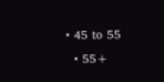• 45 to 55
  • 55+